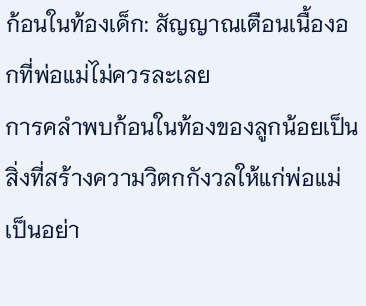ก้อนในท้องเด็ก: สัญญาณเตือนเนื้องอกที่พ่อแม่ไม่ควรละเลย
การคลำพบก้อนในท้องของลูกน้อยเป็นสิ่งที่สร้างความวิตกกังวลให้แก่พ่อแม่เป็นอย่า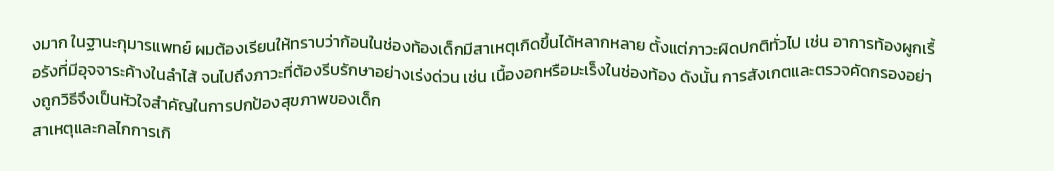งมาก ในฐานะกุมารแพทย์ ผมต้องเรียนให้ทราบว่าก้อนในช่องท้องเด็กมีสาเหตุเกิดขึ้นได้หลากหลาย ตั้งแต่ภาวะผิดปกติทั่วไป เช่น อาการท้องผูกเรื้อรังที่มีอุจจาระค้างในลำไส้ จนไปถึงภาวะที่ต้องรีบรักษาอย่างเร่งด่วน เช่น เนื้องอกหรือมะเร็งในช่องท้อง ดังนั้น การสังเกตและตรวจคัดกรองอย่างถูกวิธีจึงเป็นหัวใจสำคัญในการปกป้องสุขภาพของเด็ก
สาเหตุและกลไกการเกิ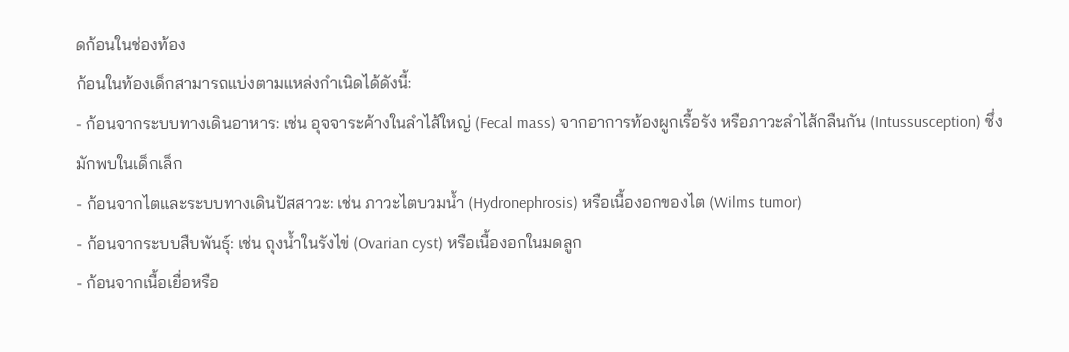ดก้อนในช่องท้อง
ก้อนในท้องเด็กสามารถแบ่งตามแหล่งกำเนิดได้ดังนี้:
- ก้อนจากระบบทางเดินอาหาร: เช่น อุจจาระค้างในลำไส้ใหญ่ (Fecal mass) จากอาการท้องผูกเรื้อรัง หรือภาวะลำไส้กลืนกัน (Intussusception) ซึ่งมักพบในเด็กเล็ก
- ก้อนจากไตและระบบทางเดินปัสสาวะ: เช่น ภาวะไตบวมน้ำ (Hydronephrosis) หรือเนื้องอกของไต (Wilms tumor)
- ก้อนจากระบบสืบพันธุ์: เช่น ถุงน้ำในรังไข่ (Ovarian cyst) หรือเนื้องอกในมดลูก
- ก้อนจากเนื้อเยื่อหรือ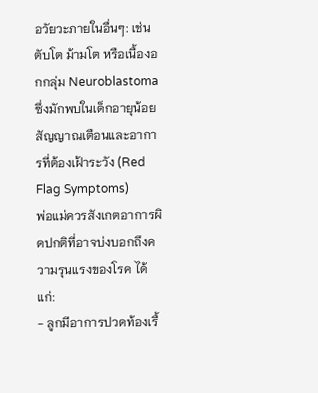อวัยวะภายในอื่นๆ: เช่น ตับโต ม้ามโต หรือเนื้องอกกลุ่ม Neuroblastoma ซึ่งมักพบในเด็กอายุน้อย
สัญญาณเตือนและอาการที่ต้องเฝ้าระวัง (Red Flag Symptoms)
พ่อแม่ควรสังเกตอาการผิดปกติที่อาจบ่งบอกถึงความรุนแรงของโรค ได้แก่:
- ลูกมีอาการปวดท้องเรื้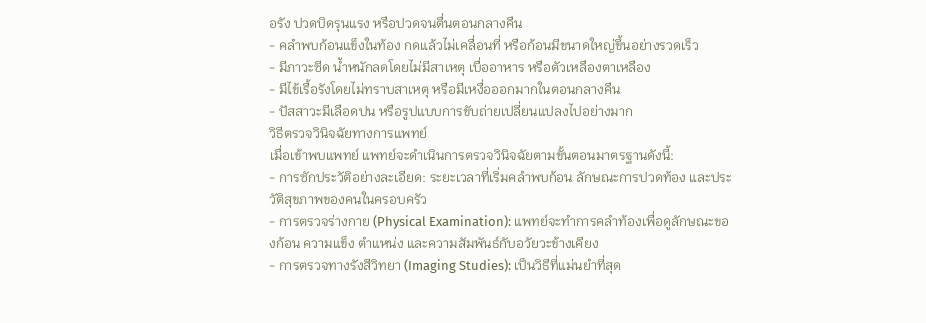อรัง ปวดบิดรุนแรง หรือปวดจนตื่นตอนกลางคืน
- คลำพบก้อนแข็งในท้อง กดแล้วไม่เคลื่อนที่ หรือก้อนมีขนาดใหญ่ขึ้นอย่างรวดเร็ว
- มีภาวะซีด น้ำหนักลดโดยไม่มีสาเหตุ เบื่ออาหาร หรือตัวเหลืองตาเหลือง
- มีไข้เรื้อรังโดยไม่ทราบสาเหตุ หรือมีเหงื่อออกมากในตอนกลางคืน
- ปัสสาวะมีเลือดปน หรือรูปแบบการขับถ่ายเปลี่ยนแปลงไปอย่างมาก
วิธีตรวจวินิจฉัยทางการแพทย์
เมื่อเข้าพบแพทย์ แพทย์จะดำเนินการตรวจวินิจฉัยตามขั้นตอนมาตรฐานดังนี้:
- การซักประวัติอย่างละเอียด: ระยะเวลาที่เริ่มคลำพบก้อน ลักษณะการปวดท้อง และประวัติสุขภาพของคนในครอบครัว
- การตรวจร่างกาย (Physical Examination): แพทย์จะทำการคลำท้องเพื่อดูลักษณะของก้อน ความแข็ง ตำแหน่ง และความสัมพันธ์กับอวัยวะข้างเคียง
- การตรวจทางรังสีวิทยา (Imaging Studies): เป็นวิธีที่แม่นยำที่สุด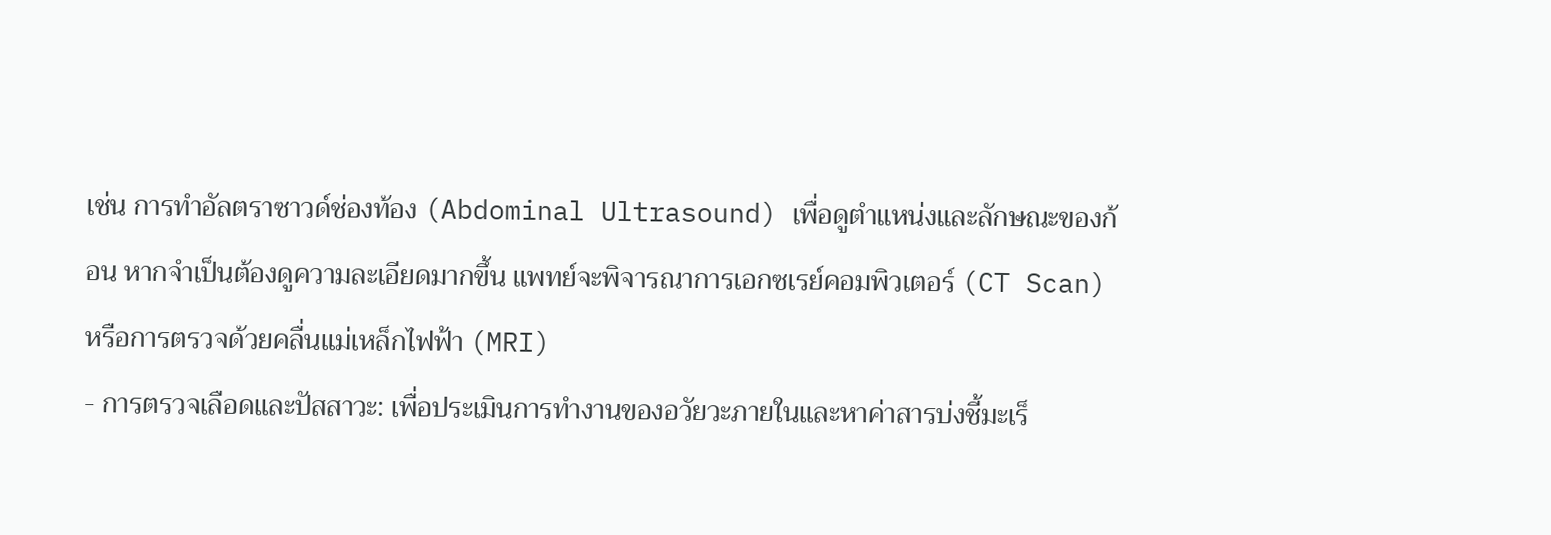เช่น การทำอัลตราซาวด์ช่องท้อง (Abdominal Ultrasound) เพื่อดูตำแหน่งและลักษณะของก้อน หากจำเป็นต้องดูความละเอียดมากขึ้น แพทย์จะพิจารณาการเอกซเรย์คอมพิวเตอร์ (CT Scan) หรือการตรวจด้วยคลื่นแม่เหล็กไฟฟ้า (MRI)
- การตรวจเลือดและปัสสาวะ: เพื่อประเมินการทำงานของอวัยวะภายในและหาค่าสารบ่งชี้มะเร็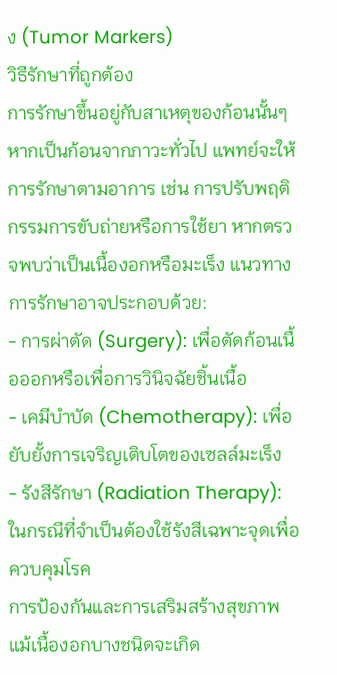ง (Tumor Markers)
วิธีรักษาที่ถูกต้อง
การรักษาขึ้นอยู่กับสาเหตุของก้อนนั้นๆ หากเป็นก้อนจากภาวะทั่วไป แพทย์จะให้การรักษาตามอาการ เช่น การปรับพฤติกรรมการขับถ่ายหรือการใช้ยา หากตรวจพบว่าเป็นเนื้องอกหรือมะเร็ง แนวทางการรักษาอาจประกอบด้วย:
- การผ่าตัด (Surgery): เพื่อตัดก้อนเนื้อออกหรือเพื่อการวินิจฉัยชิ้นเนื้อ
- เคมีบำบัด (Chemotherapy): เพื่อยับยั้งการเจริญเติบโตของเซลล์มะเร็ง
- รังสีรักษา (Radiation Therapy): ในกรณีที่จำเป็นต้องใช้รังสีเฉพาะจุดเพื่อควบคุมโรค
การป้องกันและการเสริมสร้างสุขภาพ
แม้เนื้องอกบางชนิดจะเกิด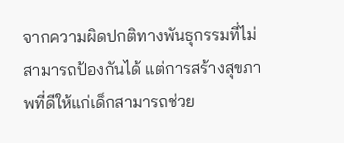จากความผิดปกติทางพันธุกรรมที่ไม่สามารถป้องกันได้ แต่การสร้างสุขภาพที่ดีให้แก่เด็กสามารถช่วย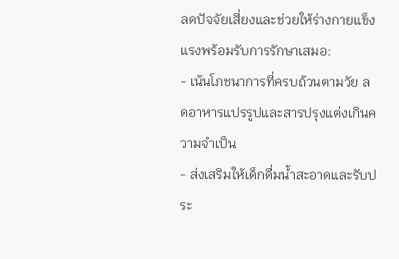ลดปัจจัยเสี่ยงและช่วยให้ร่างกายแข็งแรงพร้อมรับการรักษาเสมอ:
- เน้นโภชนาการที่ครบถ้วนตามวัย ลดอาหารแปรรูปและสารปรุงแต่งเกินความจำเป็น
- ส่งเสริมให้เด็กดื่มน้ำสะอาดและรับประ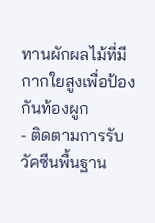ทานผักผลไม้ที่มีกากใยสูงเพื่อป้องกันท้องผูก
- ติดตามการรับวัคซีนพื้นฐาน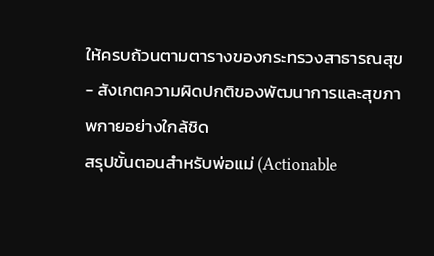ให้ครบถ้วนตามตารางของกระทรวงสาธารณสุข
- สังเกตความผิดปกติของพัฒนาการและสุขภาพกายอย่างใกล้ชิด
สรุปขั้นตอนสำหรับพ่อแม่ (Actionable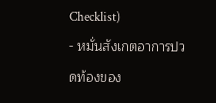Checklist)
- หมั่นสังเกตอาการปวดท้องของ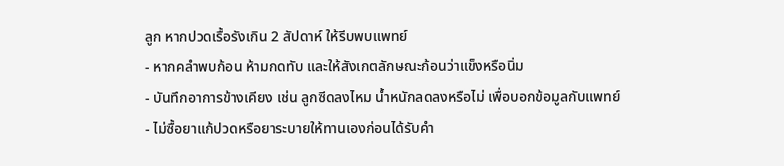ลูก หากปวดเรื้อรังเกิน 2 สัปดาห์ ให้รีบพบแพทย์
- หากคลำพบก้อน ห้ามกดทับ และให้สังเกตลักษณะก้อนว่าแข็งหรือนิ่ม
- บันทึกอาการข้างเคียง เช่น ลูกซีดลงไหม น้ำหนักลดลงหรือไม่ เพื่อบอกข้อมูลกับแพทย์
- ไม่ซื้อยาแก้ปวดหรือยาระบายให้ทานเองก่อนได้รับคำ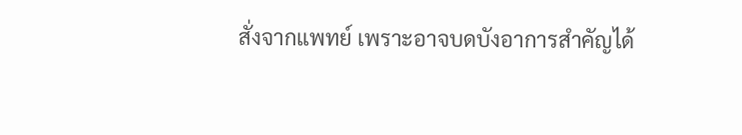สั่งจากแพทย์ เพราะอาจบดบังอาการสำคัญได้